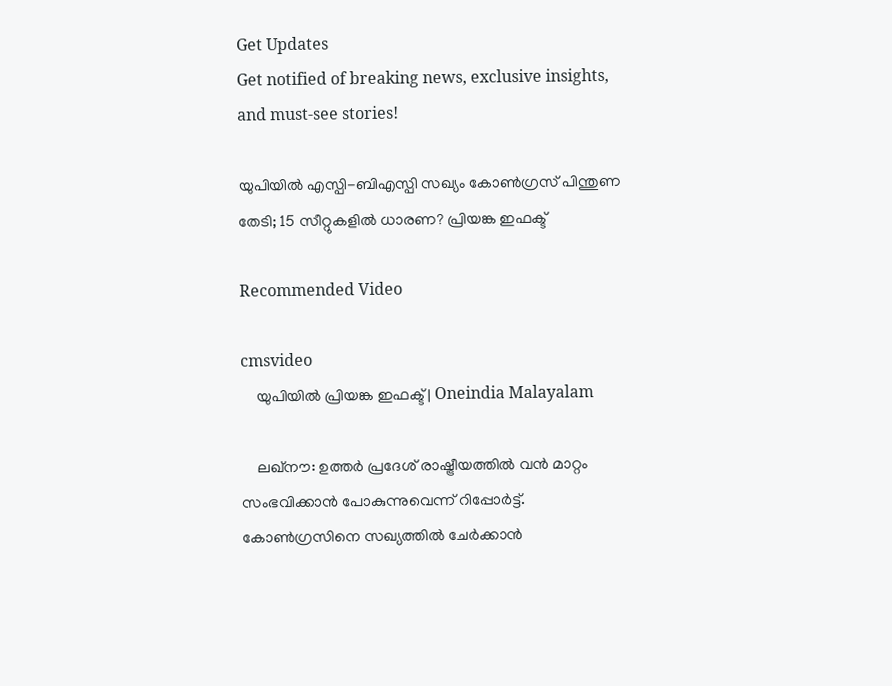Get Updates
Get notified of breaking news, exclusive insights, and must-see stories!

യുപിയില്‍ എസ്പി-ബിഎസ്പി സഖ്യം കോണ്‍ഗ്രസ് പിന്തുണ തേടി; 15 സീറ്റുകളില്‍ ധാരണ? പ്രിയങ്ക ഇഫക്ട്

Recommended Video

cmsvideo
    യുപിയില്‍ പ്രിയങ്ക ഇഫക്ട് | Oneindia Malayalam

    ലഖ്‌നൗ: ഉത്തര്‍ പ്രദേശ് രാഷ്ട്രീയത്തില്‍ വന്‍ മാറ്റം സംഭവിക്കാന്‍ പോകുന്നുവെന്ന് റിപ്പോര്‍ട്ട്. കോണ്‍ഗ്രസിനെ സഖ്യത്തില്‍ ചേര്‍ക്കാന്‍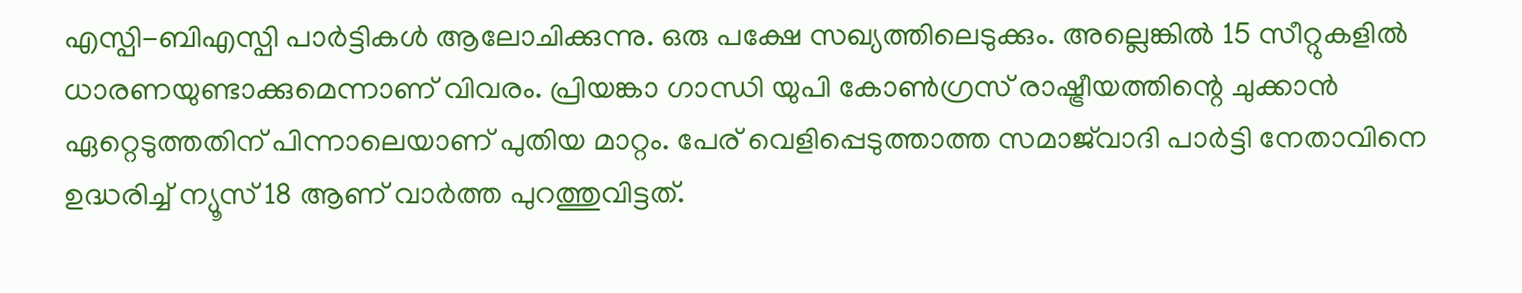എസ്പി-ബിഎസ്പി പാര്‍ട്ടികള്‍ ആലോചിക്കുന്നു. ഒരു പക്ഷേ സഖ്യത്തിലെടുക്കും. അല്ലെങ്കില്‍ 15 സീറ്റുകളില്‍ ധാരണയുണ്ടാക്കുമെന്നാണ് വിവരം. പ്രിയങ്കാ ഗാന്ധി യുപി കോണ്‍ഗ്രസ് രാഷ്ട്രീയത്തിന്റെ ചുക്കാന്‍ ഏറ്റെടുത്തതിന് പിന്നാലെയാണ് പുതിയ മാറ്റം. പേര് വെളിപ്പെടുത്താത്ത സമാജ്‌വാദി പാര്‍ട്ടി നേതാവിനെ ഉദ്ധരിച്ച് ന്യൂസ് 18 ആണ് വാര്‍ത്ത പുറത്തുവിട്ടത്.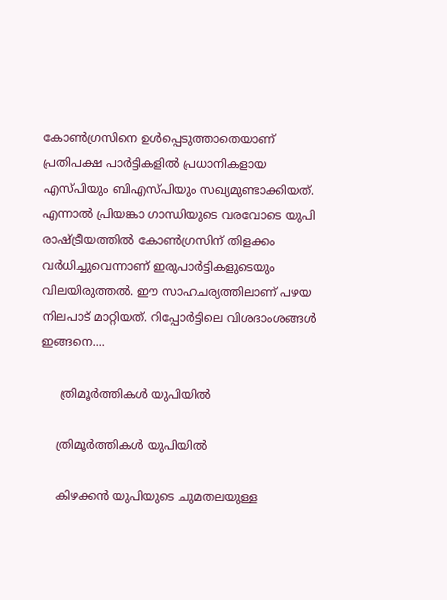കോണ്‍ഗ്രസിനെ ഉള്‍പ്പെടുത്താതെയാണ് പ്രതിപക്ഷ പാര്‍ട്ടികളില്‍ പ്രധാനികളായ എസ്പിയും ബിഎസ്പിയും സഖ്യമുണ്ടാക്കിയത്. എന്നാല്‍ പ്രിയങ്കാ ഗാന്ധിയുടെ വരവോടെ യുപി രാഷ്ട്രീയത്തില്‍ കോണ്‍ഗ്രസിന് തിളക്കം വര്‍ധിച്ചുവെന്നാണ് ഇരുപാര്‍ട്ടികളുടെയും വിലയിരുത്തല്‍. ഈ സാഹചര്യത്തിലാണ് പഴയ നിലപാട് മാറ്റിയത്. റിപ്പോര്‍ട്ടിലെ വിശദാംശങ്ങള്‍ ഇങ്ങനെ....

     ത്രിമൂര്‍ത്തികള്‍ യുപിയില്‍

    ത്രിമൂര്‍ത്തികള്‍ യുപിയില്‍

    കിഴക്കന്‍ യുപിയുടെ ചുമതലയുള്ള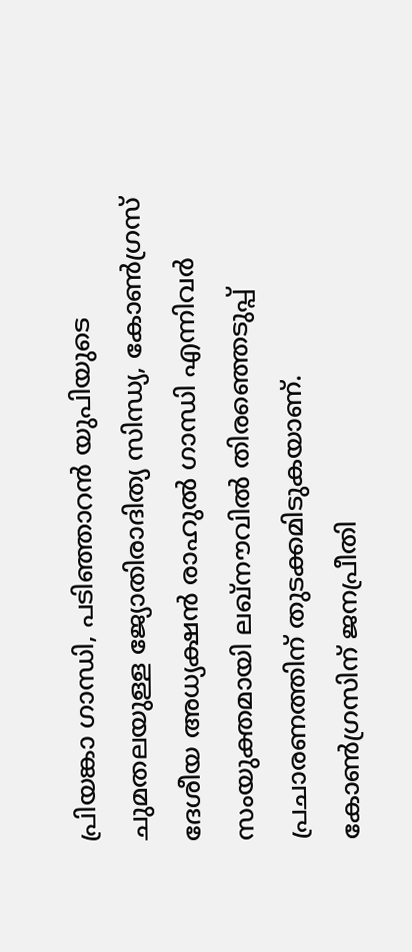പ്രിയങ്കാ ഗാന്ധി, പടിഞ്ഞാറന്‍ യുപിയുടെ ചുമതലയുള്ള ജ്യോതിരാദിത്യ സിന്ധ്യ, കോണ്‍ഗ്രസ് ദേശീയ അധ്യക്ഷന്‍ രാഹുല്‍ ഗാന്ധി എന്നിവര്‍ സംയുക്തമായി ലഖ്‌നൗവില്‍ തിരഞ്ഞെടുപ്പ് പ്രചാരണത്തിന് തുടക്കമിടുകയാണ്. കോണ്‍ഗ്രസിന് ജനപ്രീതി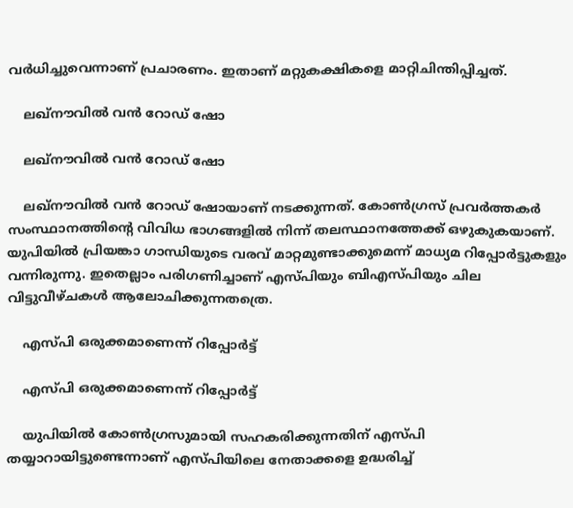വര്‍ധിച്ചുവെന്നാണ് പ്രചാരണം. ഇതാണ് മറ്റുകക്ഷികളെ മാറ്റിചിന്തിപ്പിച്ചത്.

    ലഖ്‌നൗവില്‍ വന്‍ റോഡ് ഷോ

    ലഖ്‌നൗവില്‍ വന്‍ റോഡ് ഷോ

    ലഖ്‌നൗവില്‍ വന്‍ റോഡ് ഷോയാണ് നടക്കുന്നത്. കോണ്‍ഗ്രസ് പ്രവര്‍ത്തകര്‍ സംസ്ഥാനത്തിന്റെ വിവിധ ഭാഗങ്ങളില്‍ നിന്ന് തലസ്ഥാനത്തേക്ക് ഒഴുകുകയാണ്. യുപിയില്‍ പ്രിയങ്കാ ഗാന്ധിയുടെ വരവ് മാറ്റമുണ്ടാക്കുമെന്ന് മാധ്യമ റിപ്പോര്‍ട്ടുകളും വന്നിരുന്നു. ഇതെല്ലാം പരിഗണിച്ചാണ് എസ്പിയും ബിഎസ്പിയും ചില വിട്ടുവീഴ്ചകള്‍ ആലോചിക്കുന്നതത്രെ.

    എസ്പി ഒരുക്കമാണെന്ന് റിപ്പോര്‍ട്ട്

    എസ്പി ഒരുക്കമാണെന്ന് റിപ്പോര്‍ട്ട്

    യുപിയില്‍ കോണ്‍ഗ്രസുമായി സഹകരിക്കുന്നതിന് എസ്പി തയ്യാറായിട്ടുണ്ടെന്നാണ് എസ്പിയിലെ നേതാക്കളെ ഉദ്ധരിച്ച്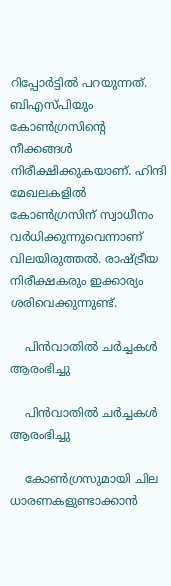റിപ്പോര്‍ട്ടില്‍ പറയുന്നത്. ബിഎസ്പിയും കോണ്‍ഗ്രസിന്റെ നീക്കങ്ങള്‍ നിരീക്ഷിക്കുകയാണ്. ഹിന്ദി മേഖലകളില്‍ കോണ്‍ഗ്രസിന് സ്വാധീനം വര്‍ധിക്കുന്നുവെന്നാണ് വിലയിരുത്തല്‍. രാഷ്ട്രീയ നിരീക്ഷകരും ഇക്കാര്യം ശരിവെക്കുന്നുണ്ട്.

    പിന്‍വാതില്‍ ചര്‍ച്ചകള്‍ ആരംഭിച്ചു

    പിന്‍വാതില്‍ ചര്‍ച്ചകള്‍ ആരംഭിച്ചു

    കോണ്‍ഗ്രസുമായി ചില ധാരണകളുണ്ടാക്കാന്‍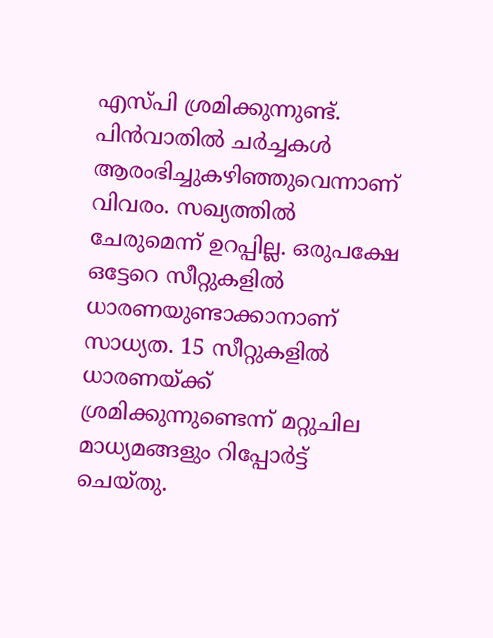എസ്പി ശ്രമിക്കുന്നുണ്ട്. പിന്‍വാതില്‍ ചര്‍ച്ചകള്‍ ആരംഭിച്ചുകഴിഞ്ഞുവെന്നാണ് വിവരം. സഖ്യത്തില്‍ ചേരുമെന്ന് ഉറപ്പില്ല. ഒരുപക്ഷേ ഒട്ടേറെ സീറ്റുകളില്‍ ധാരണയുണ്ടാക്കാനാണ് സാധ്യത. 15 സീറ്റുകളില്‍ ധാരണയ്ക്ക് ശ്രമിക്കുന്നുണ്ടെന്ന് മറ്റുചില മാധ്യമങ്ങളും റിപ്പോര്‍ട്ട് ചെയ്തു.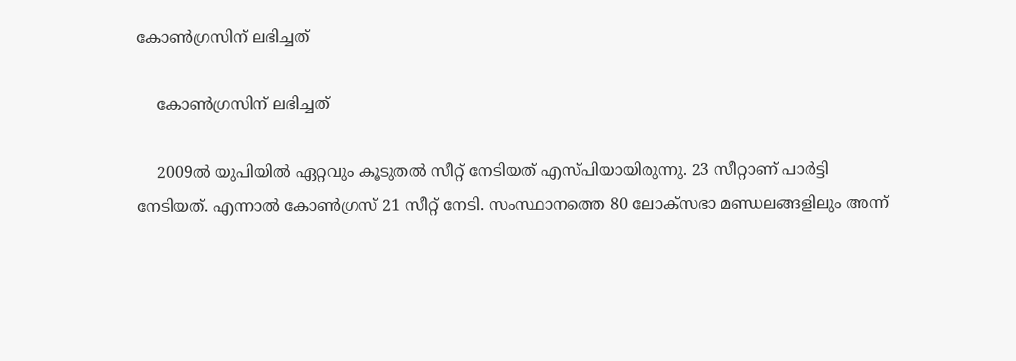കോണ്‍ഗ്രസിന് ലഭിച്ചത്

    കോണ്‍ഗ്രസിന് ലഭിച്ചത്

    2009ല്‍ യുപിയില്‍ ഏറ്റവും കൂടുതല്‍ സീറ്റ് നേടിയത് എസ്പിയായിരുന്നു. 23 സീറ്റാണ് പാര്‍ട്ടി നേടിയത്. എന്നാല്‍ കോണ്‍ഗ്രസ് 21 സീറ്റ് നേടി. സംസ്ഥാനത്തെ 80 ലോക്‌സഭാ മണ്ഡലങ്ങളിലും അന്ന്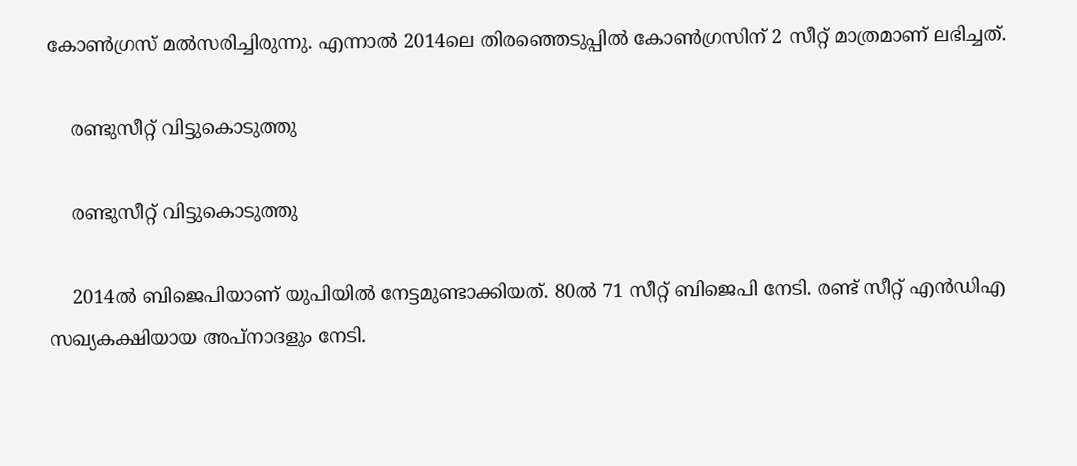കോണ്‍ഗ്രസ് മല്‍സരിച്ചിരുന്നു. എന്നാല്‍ 2014ലെ തിരഞ്ഞെടുപ്പില്‍ കോണ്‍ഗ്രസിന് 2 സീറ്റ് മാത്രമാണ് ലഭിച്ചത്.

    രണ്ടുസീറ്റ് വിട്ടുകൊടുത്തു

    രണ്ടുസീറ്റ് വിട്ടുകൊടുത്തു

    2014ല്‍ ബിജെപിയാണ് യുപിയില്‍ നേട്ടമുണ്ടാക്കിയത്. 80ല്‍ 71 സീറ്റ് ബിജെപി നേടി. രണ്ട് സീറ്റ് എന്‍ഡിഎ സഖ്യകക്ഷിയായ അപ്‌നാദളും നേടി.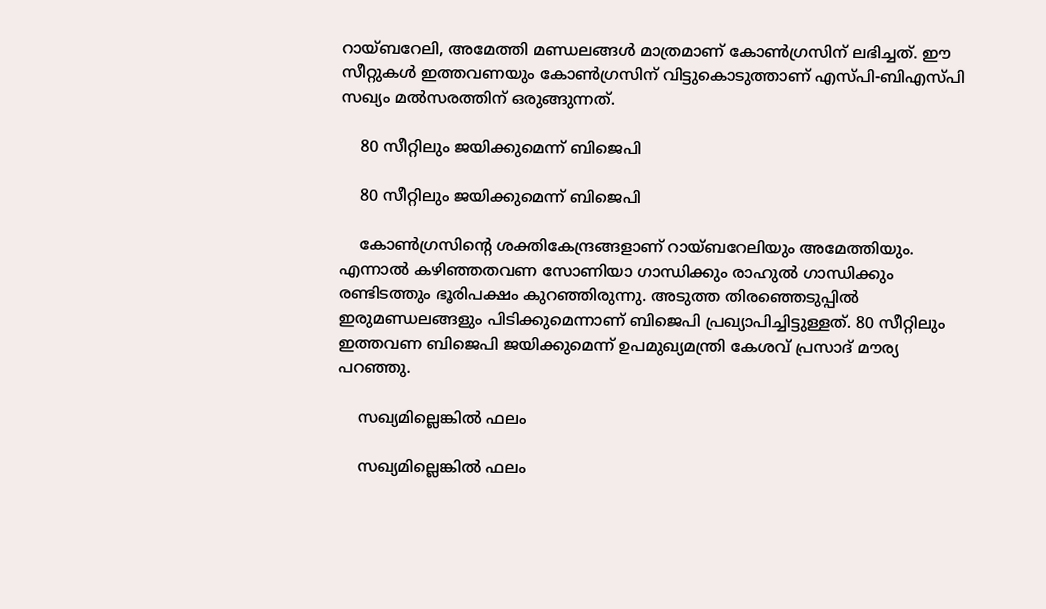റായ്ബറേലി, അമേത്തി മണ്ഡലങ്ങള്‍ മാത്രമാണ് കോണ്‍ഗ്രസിന് ലഭിച്ചത്. ഈ സീറ്റുകള്‍ ഇത്തവണയും കോണ്‍ഗ്രസിന് വിട്ടുകൊടുത്താണ് എസ്പി-ബിഎസ്പി സഖ്യം മല്‍സരത്തിന് ഒരുങ്ങുന്നത്.

    80 സീറ്റിലും ജയിക്കുമെന്ന് ബിജെപി

    80 സീറ്റിലും ജയിക്കുമെന്ന് ബിജെപി

    കോണ്‍ഗ്രസിന്റെ ശക്തികേന്ദ്രങ്ങളാണ് റായ്ബറേലിയും അമേത്തിയും. എന്നാല്‍ കഴിഞ്ഞതവണ സോണിയാ ഗാന്ധിക്കും രാഹുല്‍ ഗാന്ധിക്കും രണ്ടിടത്തും ഭൂരിപക്ഷം കുറഞ്ഞിരുന്നു. അടുത്ത തിരഞ്ഞെടുപ്പില്‍ ഇരുമണ്ഡലങ്ങളും പിടിക്കുമെന്നാണ് ബിജെപി പ്രഖ്യാപിച്ചിട്ടുള്ളത്. 80 സീറ്റിലും ഇത്തവണ ബിജെപി ജയിക്കുമെന്ന് ഉപമുഖ്യമന്ത്രി കേശവ് പ്രസാദ് മൗര്യ പറഞ്ഞു.

    സഖ്യമില്ലെങ്കില്‍ ഫലം

    സഖ്യമില്ലെങ്കില്‍ ഫലം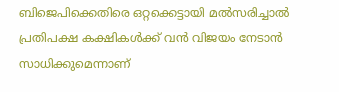ബിജെപിക്കെതിരെ ഒറ്റക്കെട്ടായി മല്‍സരിച്ചാല്‍ പ്രതിപക്ഷ കക്ഷികള്‍ക്ക് വന്‍ വിജയം നേടാന്‍ സാധിക്കുമെന്നാണ്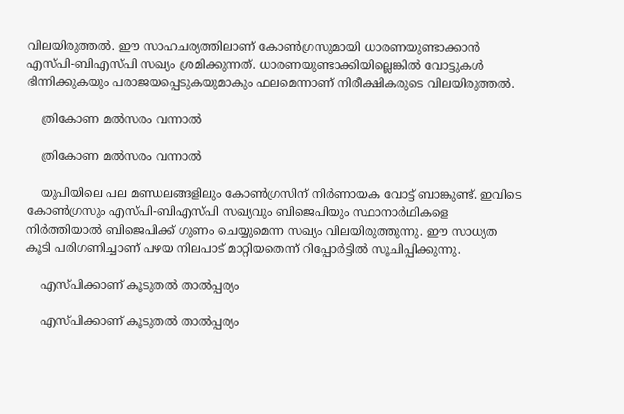വിലയിരുത്തല്‍. ഈ സാഹചര്യത്തിലാണ് കോണ്‍ഗ്രസുമായി ധാരണയുണ്ടാക്കാന്‍ എസ്പി-ബിഎസ്പി സഖ്യം ശ്രമിക്കുന്നത്. ധാരണയുണ്ടാക്കിയില്ലെങ്കില്‍ വോട്ടുകള്‍ ഭിന്നിക്കുകയും പരാജയപ്പെടുകയുമാകും ഫലമെന്നാണ് നിരീക്ഷികരുടെ വിലയിരുത്തല്‍.

    ത്രികോണ മല്‍സരം വന്നാല്‍

    ത്രികോണ മല്‍സരം വന്നാല്‍

    യുപിയിലെ പല മണ്ഡലങ്ങളിലും കോണ്‍ഗ്രസിന് നിര്‍ണായക വോട്ട് ബാങ്കുണ്ട്. ഇവിടെ കോണ്‍ഗ്രസും എസ്പി-ബിഎസ്പി സഖ്യവും ബിജെപിയും സ്ഥാനാര്‍ഥികളെ നിര്‍ത്തിയാല്‍ ബിജെപിക്ക് ഗുണം ചെയ്യുമെന്ന സഖ്യം വിലയിരുത്തുന്നു. ഈ സാധ്യത കൂടി പരിഗണിച്ചാണ് പഴയ നിലപാട് മാറ്റിയതെന്ന് റിപ്പോര്‍ട്ടില്‍ സൂചിപ്പിക്കുന്നു.

    എസ്പിക്കാണ് കൂടുതല്‍ താല്‍പ്പര്യം

    എസ്പിക്കാണ് കൂടുതല്‍ താല്‍പ്പര്യം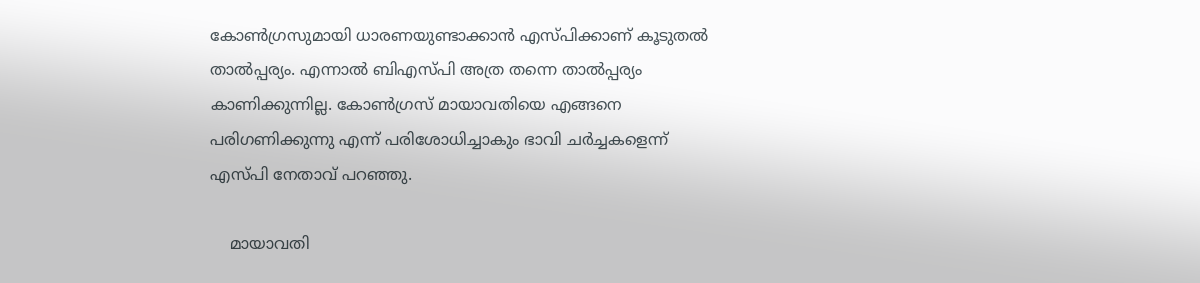കോണ്‍ഗ്രസുമായി ധാരണയുണ്ടാക്കാന്‍ എസ്പിക്കാണ് കൂടുതല്‍ താല്‍പ്പര്യം. എന്നാല്‍ ബിഎസ്പി അത്ര തന്നെ താല്‍പ്പര്യം കാണിക്കുന്നില്ല. കോണ്‍ഗ്രസ് മായാവതിയെ എങ്ങനെ പരിഗണിക്കുന്നു എന്ന് പരിശോധിച്ചാകും ഭാവി ചര്‍ച്ചകളെന്ന് എസ്പി നേതാവ് പറഞ്ഞു.

    മായാവതി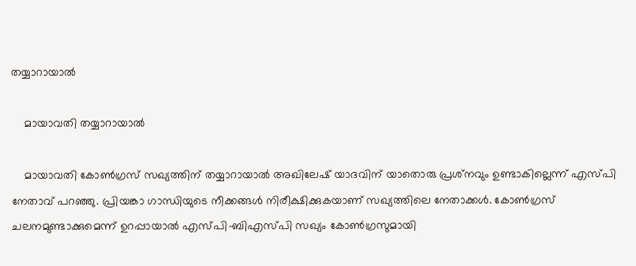തയ്യാറായാല്‍

    മായാവതി തയ്യാറായാല്‍

    മായാവതി കോണ്‍ഗ്രസ് സഖ്യത്തിന് തയ്യാറായാല്‍ അഖിലേഷ് യാദവിന് യാതൊരു പ്രശ്‌നവും ഉണ്ടാകില്ലെന്ന് എസ്പി നേതാവ് പറഞ്ഞു. പ്രിയങ്കാ ഗാന്ധിയുടെ നീക്കങ്ങള്‍ നിരീക്ഷിക്കുകയാണ് സഖ്യത്തിലെ നേതാക്കള്‍. കോണ്‍ഗ്രസ് ചലനമുണ്ടാക്കുമെന്ന് ഉറപ്പായാല്‍ എസ്പി-ബിഎസ്പി സഖ്യം കോണ്‍ഗ്രസുമായി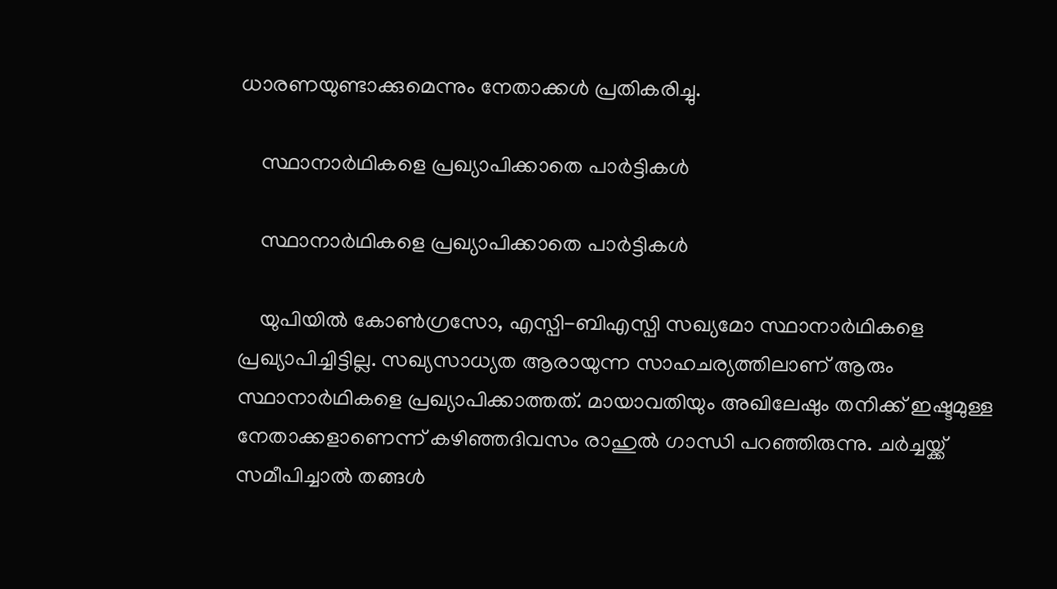ധാരണയുണ്ടാക്കുമെന്നും നേതാക്കള്‍ പ്രതികരിച്ചു.

    സ്ഥാനാര്‍ഥികളെ പ്രഖ്യാപിക്കാതെ പാര്‍ട്ടികള്‍

    സ്ഥാനാര്‍ഥികളെ പ്രഖ്യാപിക്കാതെ പാര്‍ട്ടികള്‍

    യുപിയില്‍ കോണ്‍ഗ്രസോ, എസ്പി-ബിഎസ്പി സഖ്യമോ സ്ഥാനാര്‍ഥികളെ പ്രഖ്യാപിച്ചിട്ടില്ല. സഖ്യസാധ്യത ആരായുന്ന സാഹചര്യത്തിലാണ് ആരും സ്ഥാനാര്‍ഥികളെ പ്രഖ്യാപിക്കാത്തത്. മായാവതിയും അഖിലേഷും തനിക്ക് ഇഷ്ടമുള്ള നേതാക്കളാണെന്ന് കഴിഞ്ഞദിവസം രാഹുല്‍ ഗാന്ധി പറഞ്ഞിരുന്നു. ചര്‍ച്ചയ്ക്ക് സമീപിച്ചാല്‍ തങ്ങള്‍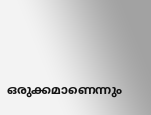ഒരുക്കമാണെന്നും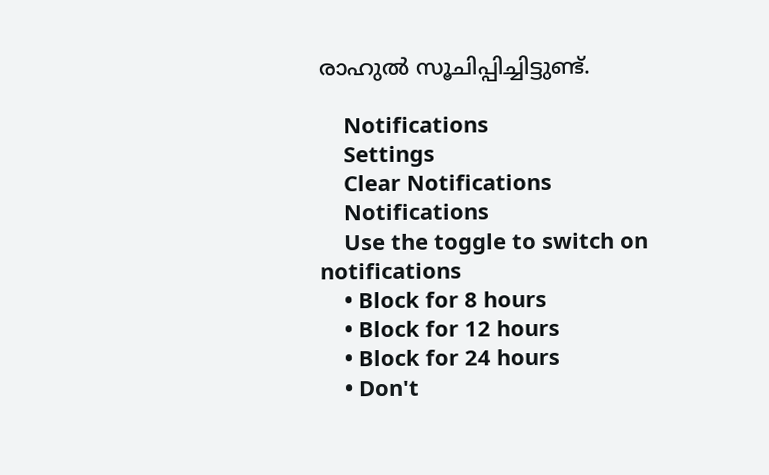രാഹുല്‍ സൂചിപ്പിച്ചിട്ടുണ്ട്.

    Notifications
    Settings
    Clear Notifications
    Notifications
    Use the toggle to switch on notifications
    • Block for 8 hours
    • Block for 12 hours
    • Block for 24 hours
    • Don't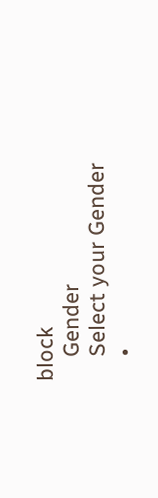block
    Gender
    Select your Gender
    •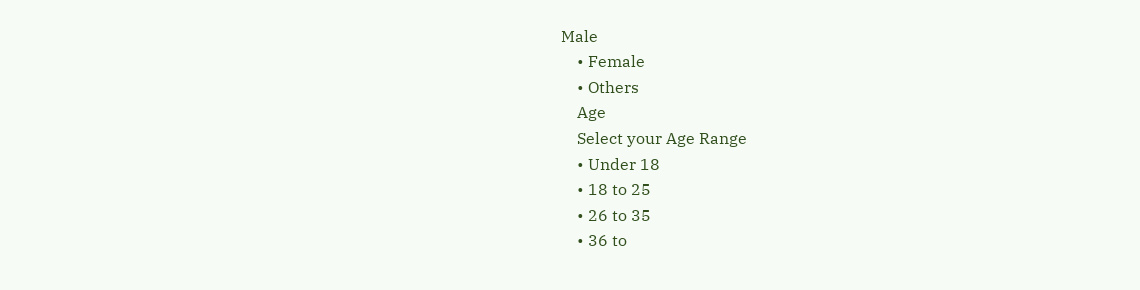Male
    • Female
    • Others
    Age
    Select your Age Range
    • Under 18
    • 18 to 25
    • 26 to 35
    • 36 to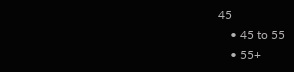45
    • 45 to 55
    • 55+